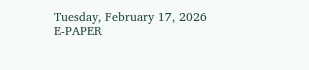Tuesday, February 17, 2026
E-PAPER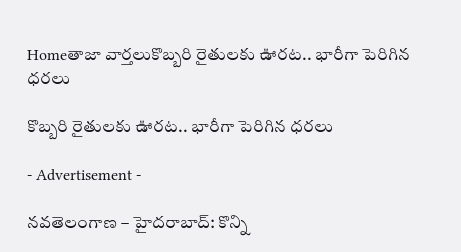Homeతాజా వార్తలుకొబ్బరి రైతులకు ఊరట.. భారీగా పెరిగిన ధరలు

కొబ్బరి రైతులకు ఊరట.. భారీగా పెరిగిన ధరలు

- Advertisement -

నవతెలంగాణ – హైదరాబాద్: కొన్ని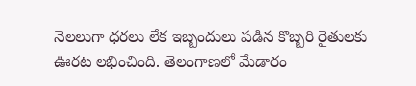నెలలుగా ధరలు లేక ఇబ్బందులు పడిన కొబ్బరి రైతులకు ఊరట లభించింది. తెలంగాణలో మేడారం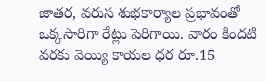జాతర, వరుస శుభకార్యాల ప్రభావంతో ఒక్కసారిగా రేట్లు పెరిగాయి. వారం కిందటి వరకు వెయ్యి కాయల ధర రూ.15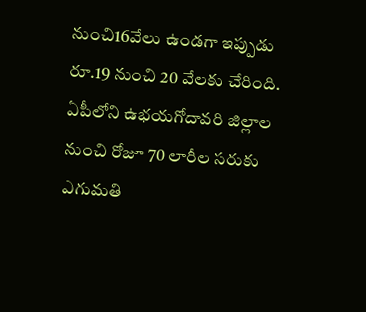నుంచి16వేలు ఉండగా ఇప్పుడు రూ.19 నుంచి 20 వేలకు చేరింది. ఏపీలోని ఉభయగోదావరి జిల్లాల నుంచి రోజూ 70 లారీల సరుకు ఎగుమతి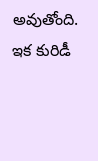అవుతోంది. ఇక కురిడీ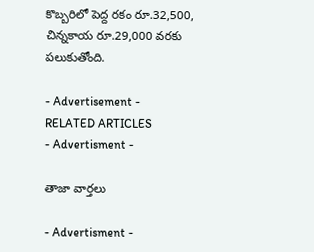కొబ్బరిలో పెద్ద రకం రూ.32,500, చిన్నకాయ రూ.29,000 వరకు పలుకుతోంది.

- Advertisement -
RELATED ARTICLES
- Advertisment -

తాజా వార్తలు

- Advertisment -